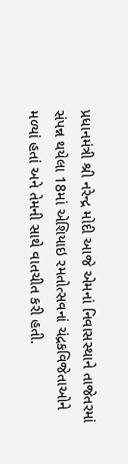પ્રધાનમંત્રી શ્રી નરેન્દ્ર મોદી આજે એમનાં નિવાસસ્થાને તાજેતરમાં સંપન્ન થયેલા 18માં એશિયાઇ રમતોત્સવનાં ચંદ્રકવિજેતાઓને મળ્યાં હતાં અને તેમની સાથે વાતચીત કરી હતી.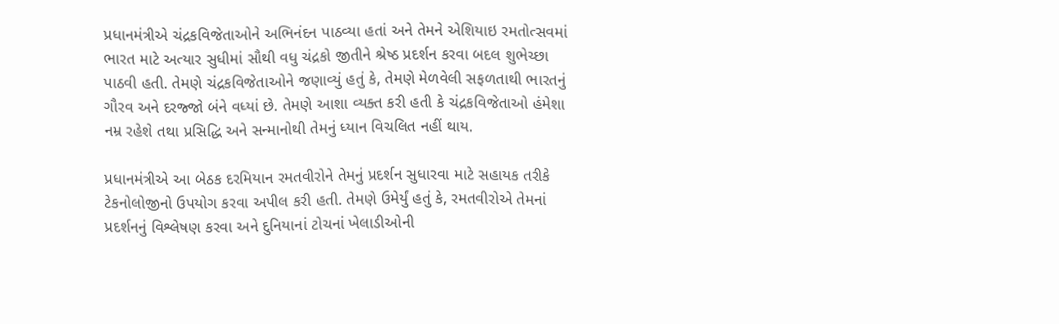પ્રધાનમંત્રીએ ચંદ્રકવિજેતાઓને અભિનંદન પાઠવ્યા હતાં અને તેમને એશિયાઇ રમતોત્સવમાં ભારત માટે અત્યાર સુધીમાં સૌથી વધુ ચંદ્રકો જીતીને શ્રેષ્ઠ પ્રદર્શન કરવા બદલ શુભેચ્છા પાઠવી હતી. તેમણે ચંદ્રકવિજેતાઓને જણાવ્યું હતું કે, તેમણે મેળવેલી સફળતાથી ભારતનું ગૌરવ અને દરજ્જો બંને વધ્યાં છે. તેમણે આશા વ્યક્ત કરી હતી કે ચંદ્રકવિજેતાઓ હંમેશા નમ્ર રહેશે તથા પ્રસિદ્ધિ અને સન્માનોથી તેમનું ધ્યાન વિચલિત નહીં થાય.

પ્રધાનમંત્રીએ આ બેઠક દરમિયાન રમતવીરોને તેમનું પ્રદર્શન સુધારવા માટે સહાયક તરીકે ટેકનોલોજીનો ઉપયોગ કરવા અપીલ કરી હતી. તેમણે ઉમેર્યું હતું કે, રમતવીરોએ તેમનાં પ્રદર્શનનું વિશ્લેષણ કરવા અને દુનિયાનાં ટોચનાં ખેલાડીઓની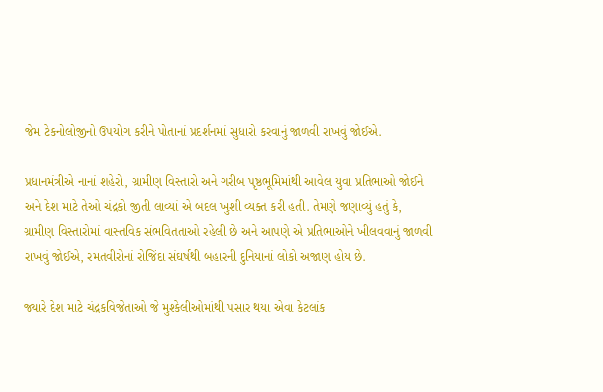જેમ ટેકનોલોજીનો ઉપયોગ કરીને પોતાનાં પ્રદર્શનમાં સુધારો કરવાનું જાળવી રાખવું જોઈએ.

પ્રધાનમંત્રીએ નાનાં શહેરો, ગ્રામીણ વિસ્તારો અને ગરીબ પૃષ્ઠભૂમિમાંથી આવેલ યુવા પ્રતિભાઓ જોઈને અને દેશ માટે તેઓ ચંદ્રકો જીતી લાવ્યાં એ બદલ ખુશી વ્યક્ત કરી હતી. તેમણે જણાવ્યું હતું કે, ગ્રામીણ વિસ્તારોમાં વાસ્તવિક સંભવિતતાઓ રહેલી છે અને આપણે એ પ્રતિભાઓને ખીલવવાનું જાળવી રાખવું જોઈએ, રમતવીરોનાં રોજિંદા સંઘર્ષથી બહારની દુનિયાનાં લોકો અજાણ હોય છે.

જ્યારે દેશ માટે ચંદ્રકવિજેતાઓ જે મુશ્કેલીઓમાંથી પસાર થયા એવા કેટલાંક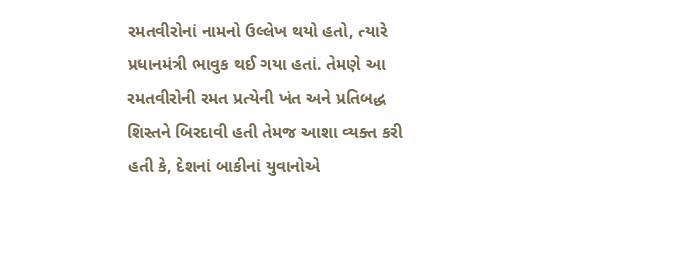રમતવીરોનાં નામનો ઉલ્લેખ થયો હતો, ત્યારે પ્રધાનમંત્રી ભાવુક થઈ ગયા હતાં. તેમણે આ રમતવીરોની રમત પ્રત્યેની ખંત અને પ્રતિબદ્ધ શિસ્તને બિરદાવી હતી તેમજ આશા વ્યક્ત કરી હતી કે, દેશનાં બાકીનાં યુવાનોએ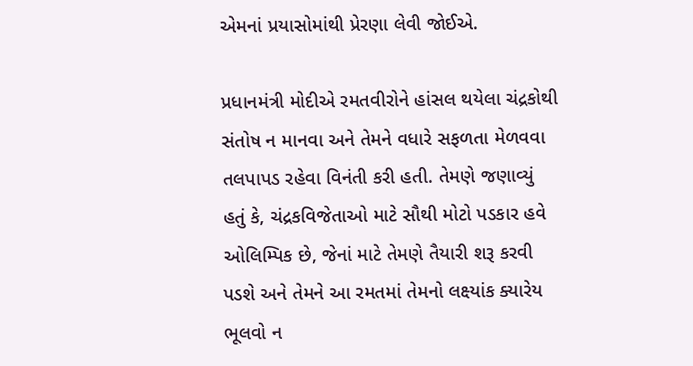એમનાં પ્રયાસોમાંથી પ્રેરણા લેવી જોઈએ.

પ્રધાનમંત્રી મોદીએ રમતવીરોને હાંસલ થયેલા ચંદ્રકોથી સંતોષ ન માનવા અને તેમને વધારે સફળતા મેળવવા તલપાપડ રહેવા વિનંતી કરી હતી. તેમણે જણાવ્યું હતું કે, ચંદ્રકવિજેતાઓ માટે સૌથી મોટો પડકાર હવે ઓલિમ્પિક છે, જેનાં માટે તેમણે તૈયારી શરૂ કરવી પડશે અને તેમને આ રમતમાં તેમનો લક્ષ્યાંક ક્યારેય ભૂલવો ન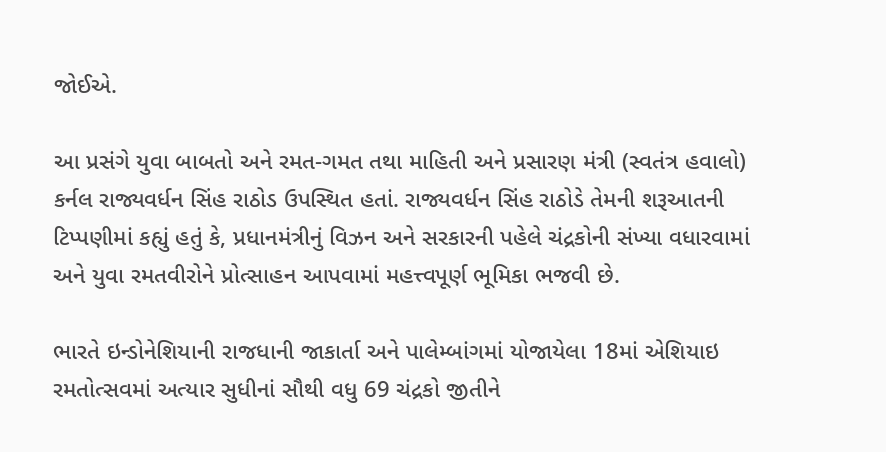જોઈએ.

આ પ્રસંગે યુવા બાબતો અને રમત-ગમત તથા માહિતી અને પ્રસારણ મંત્રી (સ્વતંત્ર હવાલો) કર્નલ રાજ્યવર્ધન સિંહ રાઠોડ ઉપસ્થિત હતાં. રાજ્યવર્ધન સિંહ રાઠોડે તેમની શરૂઆતની ટિપ્પણીમાં કહ્યું હતું કે, પ્રધાનમંત્રીનું વિઝન અને સરકારની પહેલે ચંદ્રકોની સંખ્યા વધારવામાં અને યુવા રમતવીરોને પ્રોત્સાહન આપવામાં મહત્ત્વપૂર્ણ ભૂમિકા ભજવી છે.

ભારતે ઇન્ડોનેશિયાની રાજધાની જાકાર્તા અને પાલેમ્બાંગમાં યોજાયેલા 18માં એશિયાઇ રમતોત્સવમાં અત્યાર સુધીનાં સૌથી વધુ 69 ચંદ્રકો જીતીને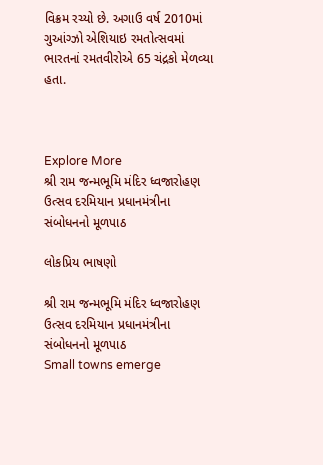વિક્રમ રચ્યો છે. અગાઉ વર્ષ 2010માં ગુઆંગ્ઝો એશિયાઇ રમતોત્સવમાં ભારતનાં રમતવીરોએ 65 ચંદ્રકો મેળવ્યા હતા.



Explore More
શ્રી રામ જન્મભૂમિ મંદિર ધ્વજારોહણ ઉત્સવ દરમિયાન પ્રધાનમંત્રીના સંબોધનનો મૂળપાઠ

લોકપ્રિય ભાષણો

શ્રી રામ જન્મભૂમિ મંદિર ધ્વજારોહણ ઉત્સવ દરમિયાન પ્રધાનમંત્રીના સંબોધનનો મૂળપાઠ
Small towns emerge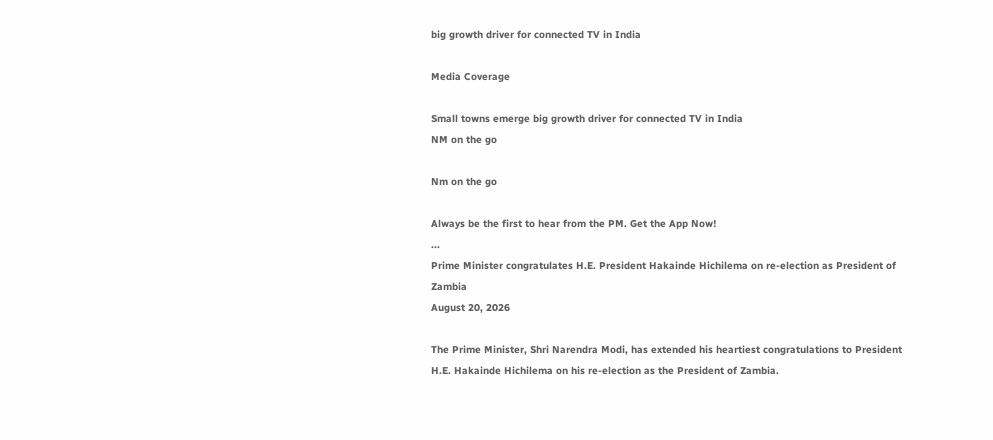big growth driver for connected TV in India

Media Coverage

Small towns emerge big growth driver for connected TV in India
NM on the go

Nm on the go

Always be the first to hear from the PM. Get the App Now!
...
Prime Minister congratulates H.E. President Hakainde Hichilema on re-election as President of Zambia
August 20, 2026

The Prime Minister, Shri Narendra Modi, has extended his heartiest congratulations to President H.E. Hakainde Hichilema on his re-election as the President of Zambia.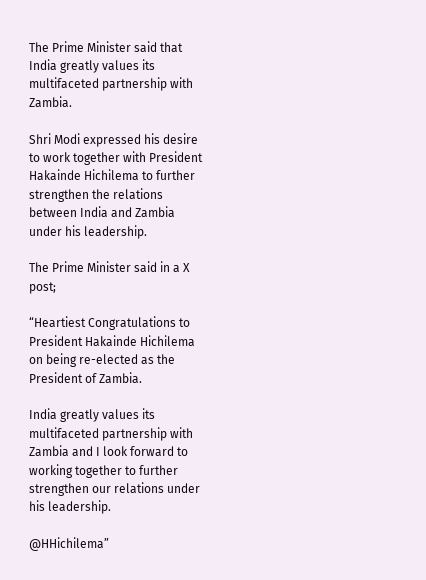The Prime Minister said that India greatly values its multifaceted partnership with Zambia.

Shri Modi expressed his desire to work together with President Hakainde Hichilema to further strengthen the relations between India and Zambia under his leadership.

The Prime Minister said in a X post;

“Heartiest Congratulations to President Hakainde Hichilema on being re-elected as the President of Zambia.

India greatly values its multifaceted partnership with Zambia and I look forward to working together to further strengthen our relations under his leadership.

@HHichilema”